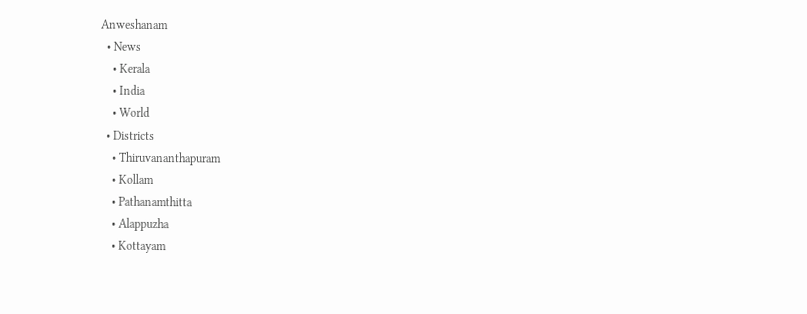Anweshanam
  • News
    • Kerala
    • India
    • World
  • Districts
    • Thiruvananthapuram
    • Kollam
    • Pathanamthitta
    • Alappuzha
    • Kottayam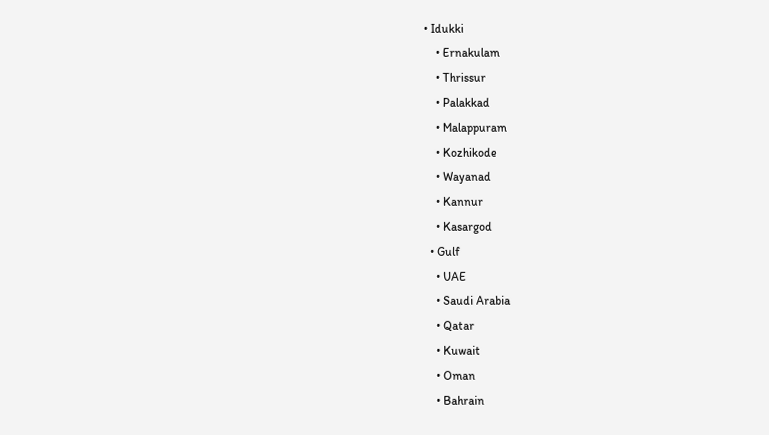• Idukki
    • Ernakulam
    • Thrissur
    • Palakkad
    • Malappuram
    • Kozhikode
    • Wayanad
    • Kannur
    • Kasargod
  • Gulf
    • UAE
    • Saudi Arabia
    • Qatar
    • Kuwait
    • Oman
    • Bahrain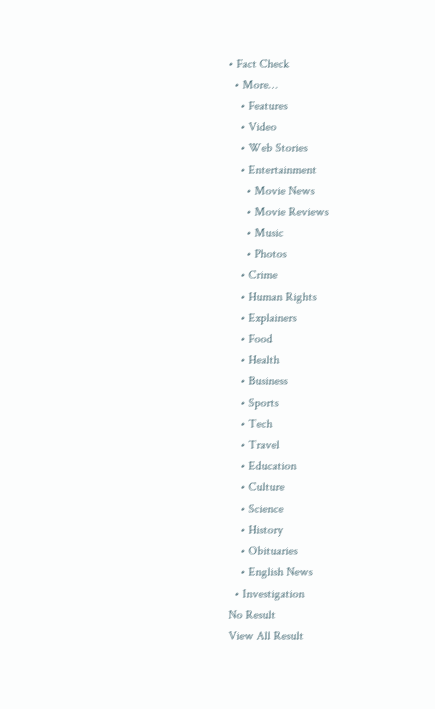• Fact Check
  • More…
    • Features
    • Video
    • Web Stories
    • Entertainment
      • Movie News
      • Movie Reviews
      • Music
      • Photos
    • Crime
    • Human Rights
    • Explainers
    • Food
    • Health
    • Business
    • Sports
    • Tech
    • Travel
    • Education
    • Culture
    • Science
    • History
    • Obituaries
    • English News
  • Investigation
No Result
View All Result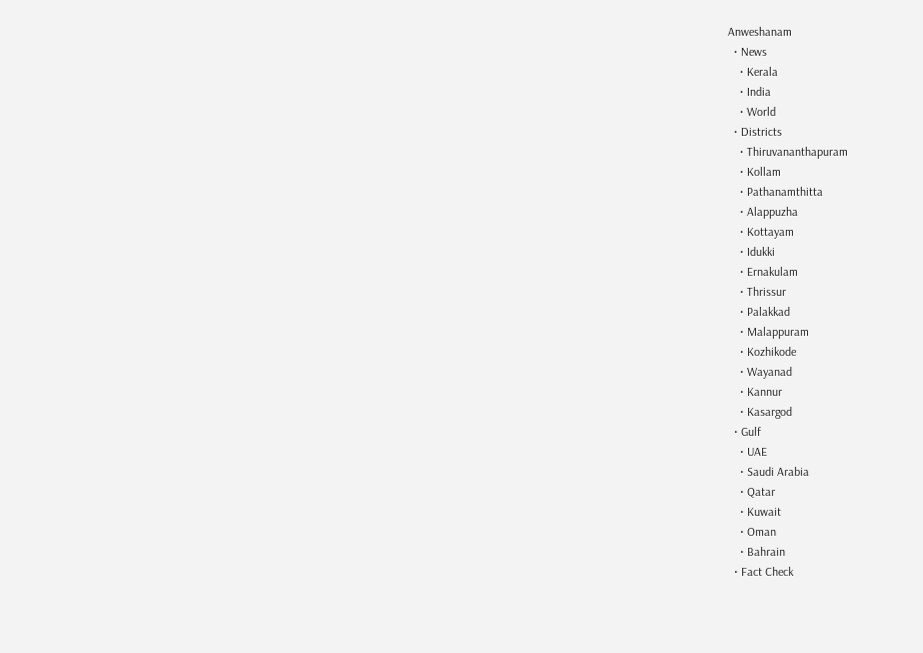Anweshanam
  • News
    • Kerala
    • India
    • World
  • Districts
    • Thiruvananthapuram
    • Kollam
    • Pathanamthitta
    • Alappuzha
    • Kottayam
    • Idukki
    • Ernakulam
    • Thrissur
    • Palakkad
    • Malappuram
    • Kozhikode
    • Wayanad
    • Kannur
    • Kasargod
  • Gulf
    • UAE
    • Saudi Arabia
    • Qatar
    • Kuwait
    • Oman
    • Bahrain
  • Fact Check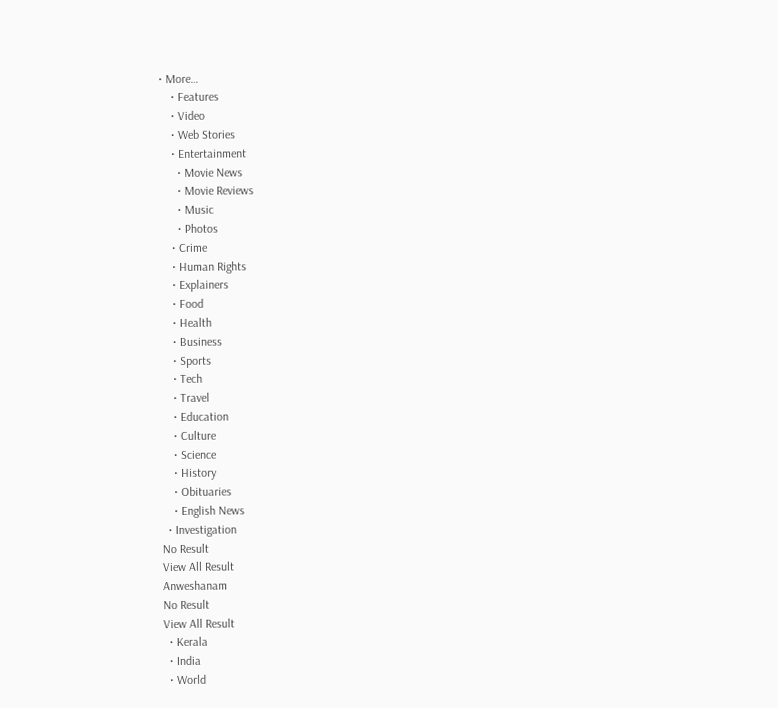• More…
    • Features
    • Video
    • Web Stories
    • Entertainment
      • Movie News
      • Movie Reviews
      • Music
      • Photos
    • Crime
    • Human Rights
    • Explainers
    • Food
    • Health
    • Business
    • Sports
    • Tech
    • Travel
    • Education
    • Culture
    • Science
    • History
    • Obituaries
    • English News
  • Investigation
No Result
View All Result
Anweshanam
No Result
View All Result
  • Kerala
  • India
  • World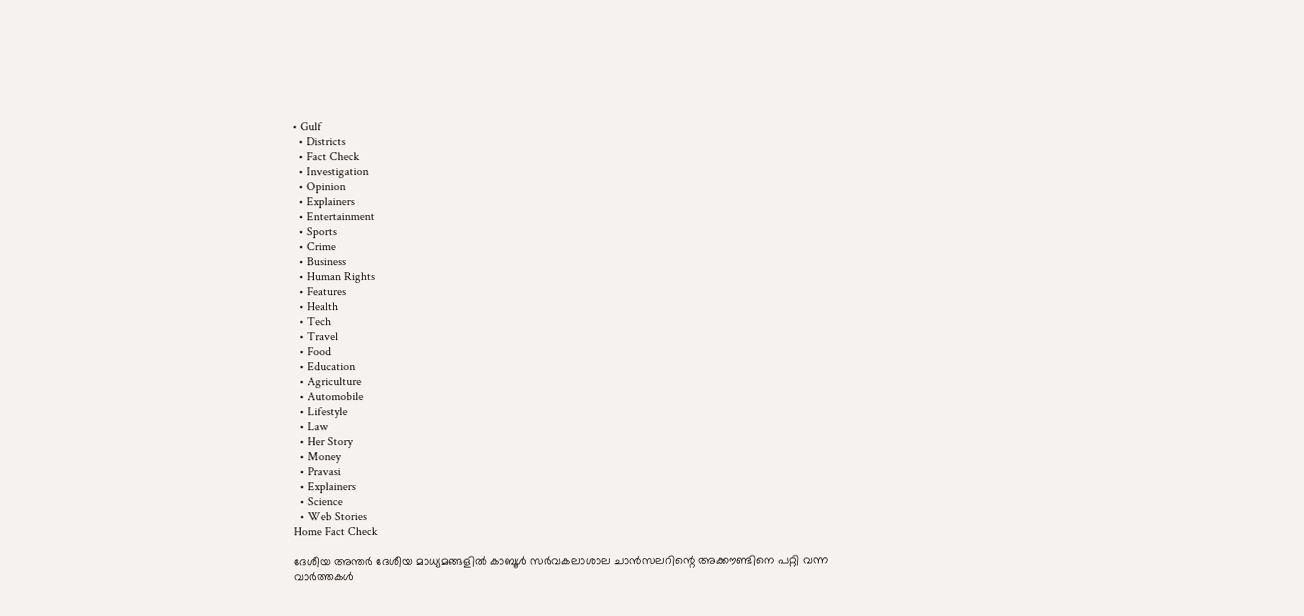• Gulf
  • Districts
  • Fact Check
  • Investigation
  • Opinion
  • Explainers
  • Entertainment
  • Sports
  • Crime
  • Business
  • Human Rights
  • Features
  • Health
  • Tech
  • Travel
  • Food
  • Education
  • Agriculture
  • Automobile
  • Lifestyle
  • Law
  • Her Story
  • Money
  • Pravasi
  • Explainers
  • Science
  • Web Stories
Home Fact Check

ദേശീയ അന്തർ ദേശീയ മാധ്യമങ്ങളിൽ കാബൂൾ സർവകലാശാല ചാൻസലറിന്റെ അക്കൗണ്ടിനെ പറ്റി വന്ന വാർത്തകൾ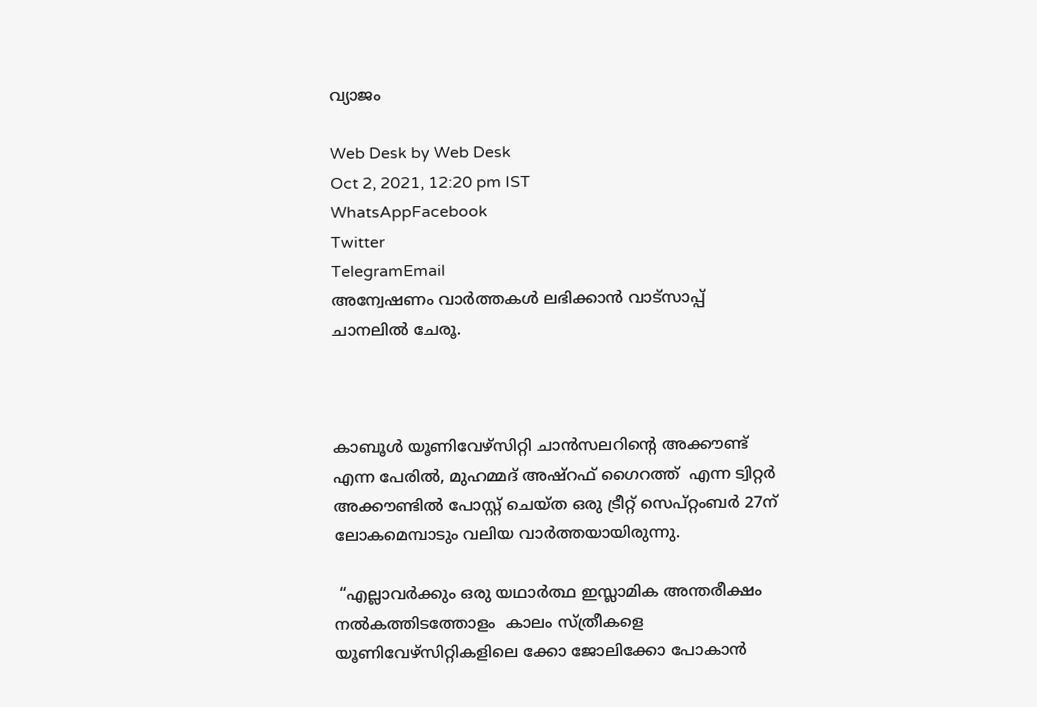വ്യാജം

Web Desk by Web Desk
Oct 2, 2021, 12:20 pm IST
WhatsAppFacebook
Twitter
TelegramEmail
അന്വേഷണം വാർത്തകൾ ലഭിക്കാന്‍ വാട്സാപ്പ് ചാനലില്‍ ചേരൂ.



കാബൂൾ യൂണിവേഴ്സിറ്റി ചാൻസലറിന്റെ അക്കൗണ്ട് എന്ന പേരിൽ, മുഹമ്മദ് അഷ്റഫ് ഗൈറത്ത്  എന്ന ട്വിറ്റർ അക്കൗണ്ടിൽ പോസ്റ്റ് ചെയ്ത ഒരു ട്രീറ്റ് സെപ്റ്റംബർ 27ന് ലോകമെമ്പാടും വലിയ വാർത്തയായിരുന്നു.

 “എല്ലാവർക്കും ഒരു യഥാർത്ഥ ഇസ്ലാമിക അന്തരീക്ഷം നൽകത്തിടത്തോളം  കാലം സ്ത്രീകളെ യൂണിവേഴ്സിറ്റികളിലെ ക്കോ ജോലിക്കോ പോകാൻ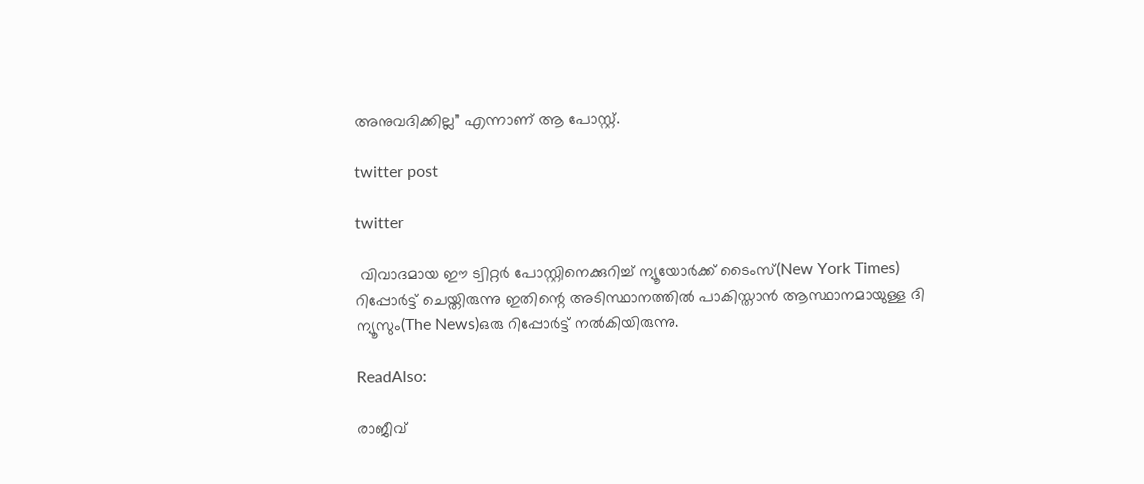അനുവദിക്കില്ല” എന്നാണ് ആ പോസ്റ്റ്.

twitter post

twitter

 വിവാദമായ ഈ ട്വിറ്റർ പോസ്റ്റിനെക്കുറിച്ച് ന്യൂയോർക്ക് ടൈംസ്(New York Times) റിപ്പോർട്ട് ചെയ്തിരുന്നു ഇതിന്റെ അടിസ്ഥാനത്തിൽ പാകിസ്താൻ ആസ്ഥാനമായുള്ള ദി  ന്യൂസും(The News)ഒരു റിപ്പോർട്ട് നൽകിയിരുന്നു.

ReadAlso:

രാജീവ്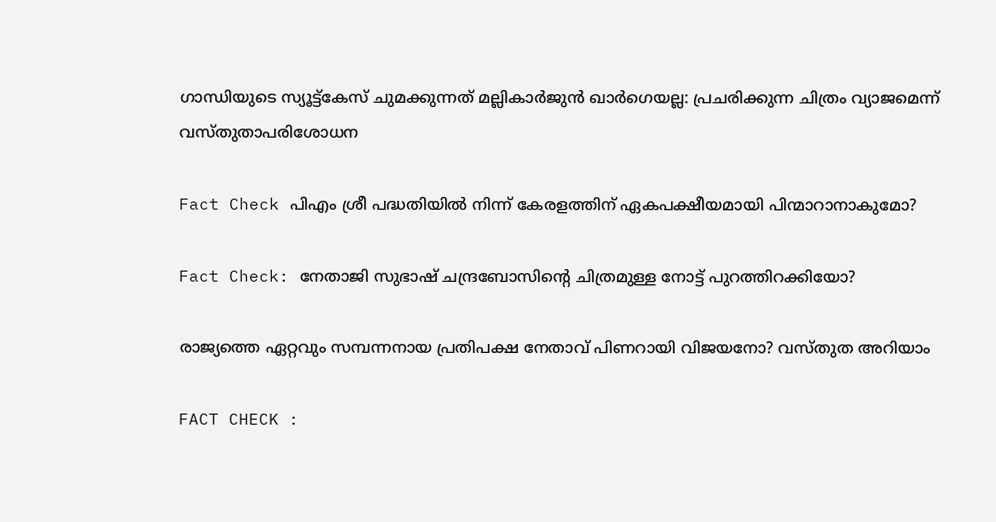ഗാന്ധിയുടെ സ്യൂട്ട്കേസ് ചുമക്കുന്നത് മല്ലികാർജുൻ ഖാർഗെയല്ല: പ്രചരിക്കുന്ന ചിത്രം വ്യാജമെന്ന് വസ്തുതാപരിശോധന

Fact Check പിഎം ശ്രീ പദ്ധതിയിൽ നിന്ന് കേരളത്തിന് ഏകപക്ഷീയമായി പിന്മാറാനാകുമോ?

Fact Check: നേതാജി സുഭാഷ് ചന്ദ്രബോസിന്റെ ചിത്രമുള്ള നോട്ട് പുറത്തിറക്കിയോ?

രാജ്യത്തെ ഏറ്റവും സമ്പന്നനായ പ്രതിപക്ഷ നേതാവ് പിണറായി വിജയനോ? വസ്തുത അറിയാം

FACT CHECK :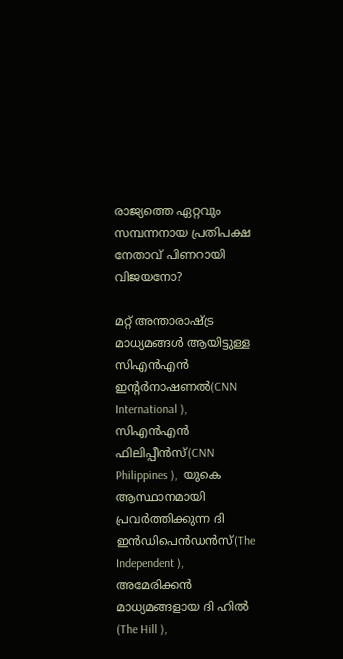രാജ്യത്തെ ഏറ്റവും സമ്പന്നനായ പ്രതിപക്ഷ നേതാവ് പിണറായി വിജയനോ?

മറ്റ് അന്താരാഷ്ട്ര മാധ്യമങ്ങൾ ആയിട്ടുള്ള സിഎൻഎൻ ഇന്റർനാഷണൽ(CNN International ), സിഎൻഎൻ ഫിലിപ്പീൻസ്(CNN Philippines ),  യുകെ ആസ്ഥാനമായി പ്രവർത്തിക്കുന്ന ദി  ഇൻഡിപെൻഡൻസ്(The Independent ),  അമേരിക്കൻ മാധ്യമങ്ങളായ ദി ഹിൽ (The Hill ),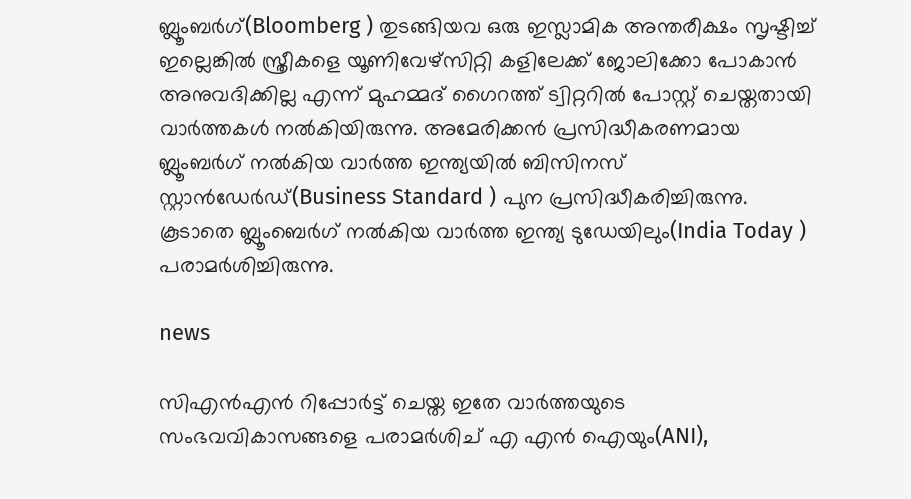ബ്ലൂംബർഗ്(Bloomberg ) തുടങ്ങിയവ ഒരു ഇസ്ലാമിക അന്തരീക്ഷം സൃഷ്ടിച്ച് ഇല്ലെങ്കിൽ സ്ത്രീകളെ യൂണിവേഴ്സിറ്റി കളിലേക്ക് ജോലിക്കോ പോകാൻ അനുവദിക്കില്ല എന്ന് മുഹമ്മദ് ഗൈറത്ത് ട്വിറ്ററിൽ പോസ്റ്റ് ചെയ്തതായി വാർത്തകൾ നൽകിയിരുന്നു. അമേരിക്കൻ പ്രസിദ്ധീകരണമായ ബ്ലൂംബർഗ് നൽകിയ വാർത്ത ഇന്ത്യയിൽ ബിസിനസ് സ്റ്റാൻഡേർഡ്(Business Standard ) പുന പ്രസിദ്ധീകരിച്ചിരുന്നു.  കൂടാതെ ബ്ലൂംബെർഗ് നൽകിയ വാർത്ത ഇന്ത്യ ടുഡേയിലും(India Today ) പരാമർശിച്ചിരുന്നു.

news

സിഎൻഎൻ റിപ്പോർട്ട് ചെയ്ത ഇതേ വാർത്തയുടെ സംഭവവികാസങ്ങളെ പരാമർശിച് എ എൻ ഐയും(ANI),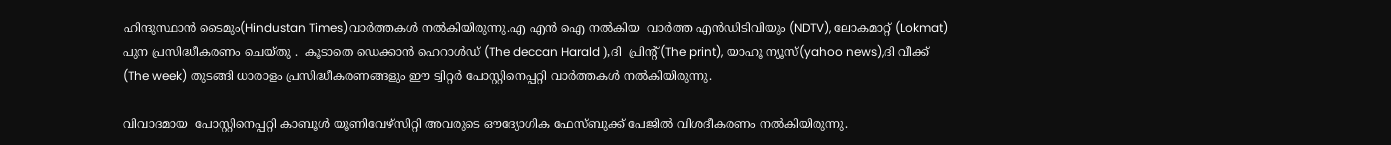ഹിന്ദുസ്ഥാൻ ടൈമും(Hindustan Times)വാർത്തകൾ നൽകിയിരുന്നു.എ എൻ ഐ നൽകിയ  വാർത്ത എൻഡിടിവിയും (NDTV), ലോകമാറ്റ് (Lokmat) പുന പ്രസിദ്ധീകരണം ചെയ്തു .  കൂടാതെ ഡെക്കാൻ ഹെറാൾഡ് (The deccan Harald ),ദി  പ്രിന്റ്(The print), യാഹൂ ന്യൂസ്(yahoo news),ദി വീക്ക് (The week) തുടങ്ങി ധാരാളം പ്രസിദ്ധീകരണങ്ങളും ഈ ട്വിറ്റർ പോസ്റ്റിനെപ്പറ്റി വാർത്തകൾ നൽകിയിരുന്നു.

വിവാദമായ  പോസ്റ്റിനെപ്പറ്റി കാബൂൾ യൂണിവേഴ്സിറ്റി അവരുടെ ഔദ്യോഗിക ഫേസ്ബുക്ക് പേജിൽ വിശദീകരണം നൽകിയിരുന്നു.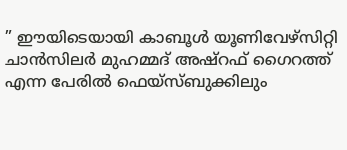” ഈയിടെയായി കാബൂൾ യൂണിവേഴ്സിറ്റി ചാൻസിലർ മുഹമ്മദ് അഷ്റഫ് ഗൈറത്ത് എന്ന പേരിൽ ഫെയ്സ്ബുക്കിലും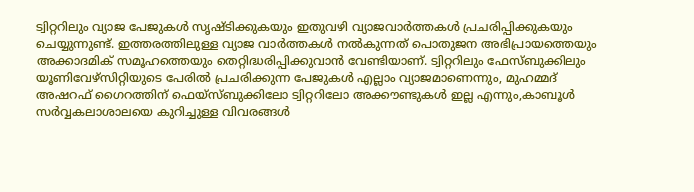ട്വിറ്ററിലും വ്യാജ പേജുകൾ സൃഷ്ടിക്കുകയും ഇതുവഴി വ്യാജവാർത്തകൾ പ്രചരിപ്പിക്കുകയും ചെയ്യുന്നുണ്ട്. ഇത്തരത്തിലുള്ള വ്യാജ വാർത്തകൾ നൽകുന്നത് പൊതുജന അഭിപ്രായത്തെയും അക്കാദമിക് സമൂഹത്തെയും തെറ്റിദ്ധരിപ്പിക്കുവാൻ വേണ്ടിയാണ്. ട്വിറ്ററിലും ഫേസ്ബുക്കിലും യൂണിവേഴ്സിറ്റിയുടെ പേരിൽ പ്രചരിക്കുന്ന പേജുകൾ എല്ലാം വ്യാജമാണെന്നും, മുഹമ്മദ്‌ അഷറഫ് ഗൈറത്തിന് ഫെയ്സ്ബുക്കിലോ ട്വിറ്ററിലോ അക്കൗണ്ടുകൾ ഇല്ല എന്നും,കാബൂൾ  സർവ്വകലാശാലയെ കുറിച്ചുള്ള വിവരങ്ങൾ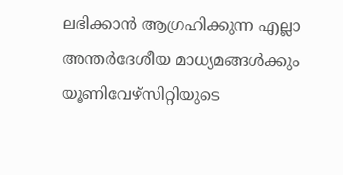ലഭിക്കാൻ ആഗ്രഹിക്കുന്ന എല്ലാ  അന്തർദേശീയ മാധ്യമങ്ങൾക്കും  യൂണിവേഴ്സിറ്റിയുടെ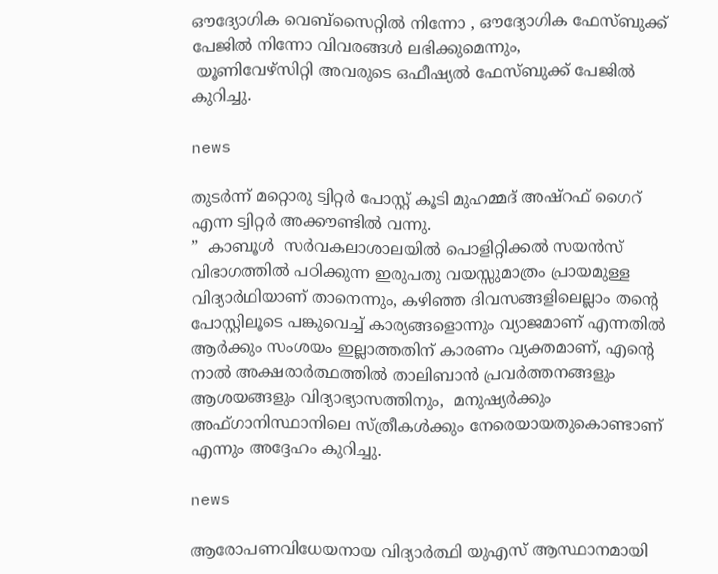ഔദ്യോഗിക വെബ്സൈറ്റിൽ നിന്നോ , ഔദ്യോഗിക ഫേസ്ബുക്ക് പേജിൽ നിന്നോ വിവരങ്ങൾ ലഭിക്കുമെന്നും,
 യൂണിവേഴ്സിറ്റി അവരുടെ ഒഫീഷ്യൽ ഫേസ്ബുക്ക് പേജിൽ കുറിച്ചു.

news

തുടർന്ന് മറ്റൊരു ട്വിറ്റർ പോസ്റ്റ് കൂടി മുഹമ്മദ് അഷ്റഫ് ഗൈറ് എന്ന ട്വിറ്റർ അക്കൗണ്ടിൽ വന്നു.
”  കാബൂൾ  സർവകലാശാലയിൽ പൊളിറ്റിക്കൽ സയൻസ് വിഭാഗത്തിൽ പഠിക്കുന്ന ഇരുപതു വയസ്സുമാത്രം പ്രായമുള്ള വിദ്യാർഥിയാണ് താനെന്നും, കഴിഞ്ഞ ദിവസങ്ങളിലെല്ലാം തന്റെ പോസ്റ്റിലൂടെ പങ്കുവെച്ച് കാര്യങ്ങളൊന്നും വ്യാജമാണ് എന്നതിൽ ആർക്കും സംശയം ഇല്ലാത്തതിന് കാരണം വ്യക്തമാണ്, എന്റെ നാൽ അക്ഷരാർത്ഥത്തിൽ താലിബാൻ പ്രവർത്തനങ്ങളും ആശയങ്ങളും വിദ്യാഭ്യാസത്തിനും,  മനുഷ്യർക്കും അഫ്ഗാനിസ്ഥാനിലെ സ്ത്രീകൾക്കും നേരെയായതുകൊണ്ടാണ് എന്നും അദ്ദേഹം കുറിച്ചു.

news

ആരോപണവിധേയനായ വിദ്യാർത്ഥി യുഎസ് ആസ്ഥാനമായി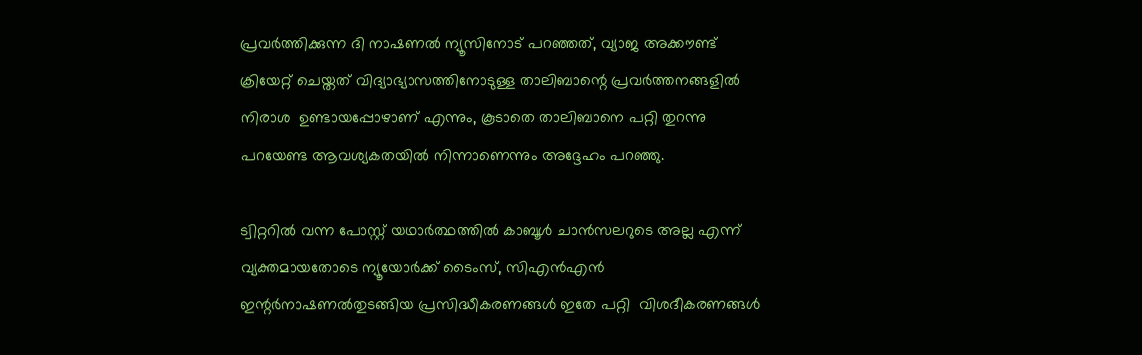പ്രവർത്തിക്കുന്ന ദി നാഷണൽ ന്യൂസിനോട് പറഞ്ഞത്, വ്യാജ അക്കൗണ്ട്  ക്രിയേറ്റ് ചെയ്തത് വിദ്യാഭ്യാസത്തിനോടുള്ള താലിബാന്റെ പ്രവർത്തനങ്ങളിൽ നിരാശ  ഉണ്ടായപ്പോഴാണ് എന്നും, കൂടാതെ താലിബാനെ പറ്റി തുറന്നു പറയേണ്ട ആവശ്യകതയിൽ നിന്നാണെന്നും അദ്ദേഹം പറഞ്ഞു.

ട്വിറ്ററിൽ വന്ന പോസ്റ്റ് യഥാർത്ഥത്തിൽ കാബൂൾ ചാൻസലറുടെ അല്ല എന്ന് വ്യക്തമായതോടെ ന്യൂയോർക്ക് ടൈംസ്, സിഎൻഎൻ ഇന്റർനാഷണൽതുടങ്ങിയ പ്രസിദ്ധീകരണങ്ങൾ ഇതേ പറ്റി  വിശദീകരണങ്ങൾ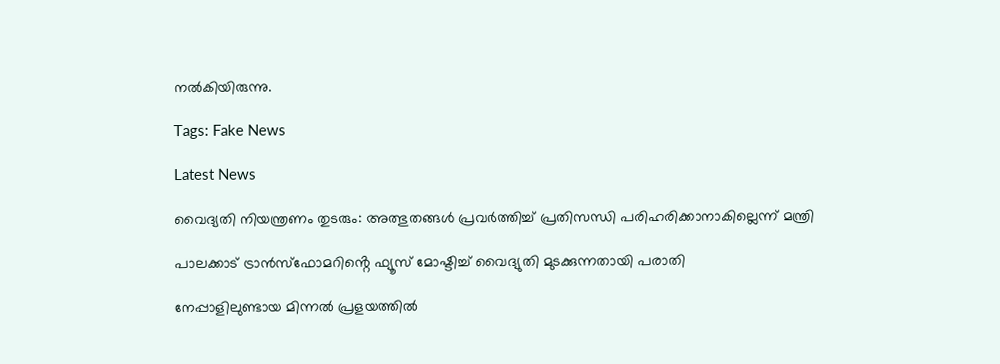നൽകിയിരുന്നു.

Tags: Fake News

Latest News

വൈദ്യതി നിയന്ത്രണം തുടരും: അത്ഭുതങ്ങള്‍ പ്രവര്‍ത്തിച്ച് പ്രതിസന്ധി പരിഹരിക്കാനാകില്ലെന്ന് മന്ത്രി

പാലക്കാട് ട്രാൻസ്‌ഫോമറിൻ്റെ ഫ്യൂസ് മോഷ്ടിച്ച് വൈദ്യുതി മുടക്കുന്നതായി പരാതി

നേപ്പാളിലുണ്ടായ മിന്നല്‍ പ്രളയത്തില്‍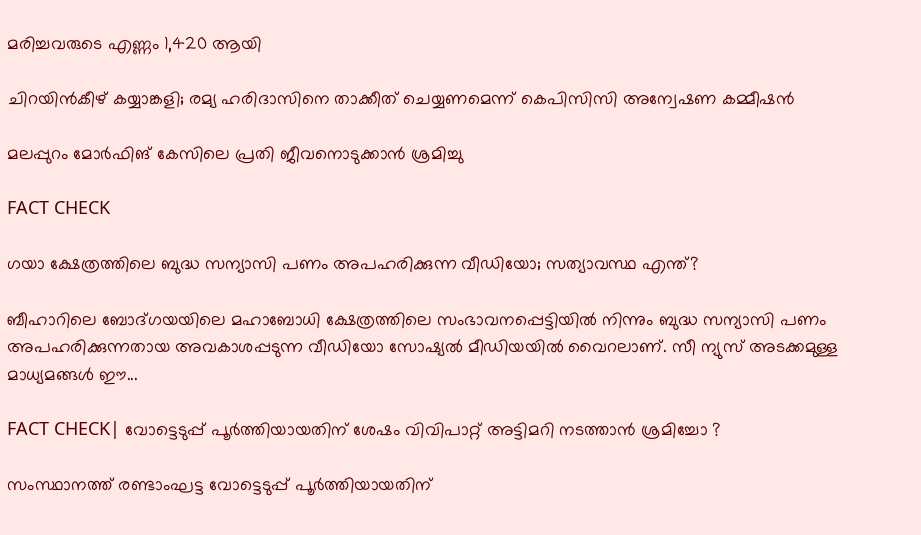മരിച്ചവരുടെ എണ്ണം 1,420 ആയി

ചിറയിൻകീഴ് കയ്യാങ്കളി; രമ്യ ഹരിദാസിനെ താക്കീത് ചെയ്യണമെന്ന് കെപിസിസി അന്വേഷണ കമ്മീഷൻ

മലപ്പുറം മോർഫിങ് കേസിലെ പ്രതി ജീവനൊടുക്കാൻ ശ്രമിച്ചു

FACT CHECK

ഗയാ ക്ഷേത്രത്തിലെ ബുദ്ധ സന്യാസി പണം അപഹരിക്കുന്ന വീഡിയോ; സത്യാവസ്ഥ എന്ത്?

ബീഹാറിലെ ബോദ്ഗയയിലെ മഹാബോധി ക്ഷേത്രത്തിലെ സംഭാവനപ്പെട്ടിയില്‍ നിന്നും ബുദ്ധ സന്യാസി പണം അപഹരിക്കുന്നതായ അവകാശപ്പടുന്ന വീഡിയോ സോഷ്യല്‍ മീഡിയയില്‍ വൈറലാണ്. സീ ന്യുസ് അടക്കമുള്ള മാധ്യമങ്ങള്‍ ഈ...

FACT CHECK| വോട്ടെടുപ്പ് പൂർത്തിയായതിന് ശേഷം വിവിപാറ്റ് അട്ടിമറി നടത്താൻ ശ്രമിച്ചോ ?

സംസ്ഥാനത്ത് രണ്ടാംഘട്ട വോട്ടെടുപ്പ് പൂർത്തിയായതിന്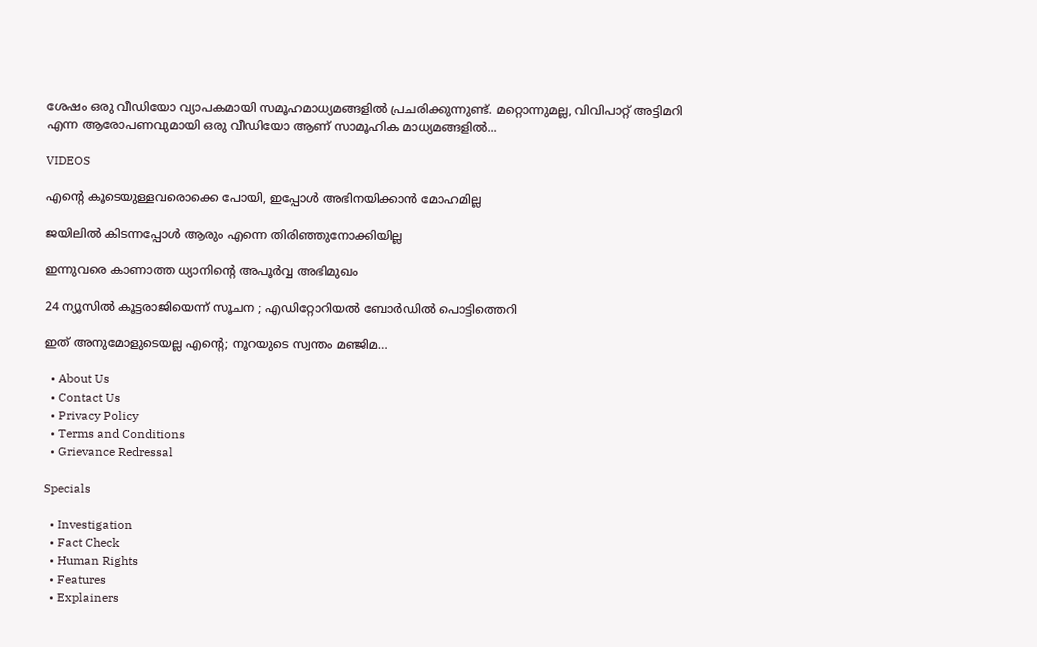ശേഷം ഒരു വീഡിയോ വ്യാപകമായി സമൂഹമാധ്യമങ്ങളിൽ പ്രചരിക്കുന്നുണ്ട്. മറ്റൊന്നുമല്ല, വിവിപാറ്റ് അട്ടിമറി എന്ന ആരോപണവുമായി ഒരു വീഡിയോ ആണ് സാമൂഹിക മാധ്യമങ്ങളിൽ...

VIDEOS

എന്റെ കൂടെയുള്ളവരൊക്കെ പോയി, ഇപ്പോൾ അഭിനയിക്കാൻ മോഹമില്ല

ജയിലിൽ കിടന്നപ്പോൾ ആരും എന്നെ തിരിഞ്ഞുനോക്കിയില്ല

ഇന്നുവരെ കാണാത്ത ധ്യാനിന്റെ അപൂർവ്വ അഭിമുഖം

24 ന്യൂസിൽ കൂ‌ട്ടരാജിയെന്ന് സൂചന ; എഡിറ്റോറിയൽ ബോ‍ർഡിൽ പൊട്ടിത്തെറി

ഇത് അനുമോളുടെയല്ല എന്റെ; നൂറയുടെ സ്വന്തം മഞ്ജിമ…

  • About Us
  • Contact Us
  • Privacy Policy
  • Terms and Conditions
  • Grievance Redressal

Specials

  • Investigation
  • Fact Check
  • Human Rights
  • Features
  • Explainers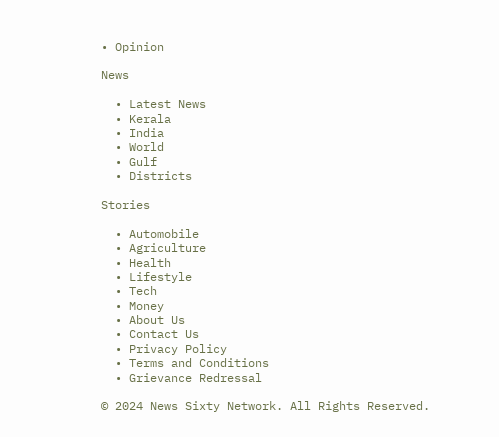• Opinion

News

  • Latest News
  • Kerala
  • India
  • World
  • Gulf
  • Districts

Stories

  • Automobile
  • Agriculture
  • Health
  • Lifestyle
  • Tech
  • Money
  • About Us
  • Contact Us
  • Privacy Policy
  • Terms and Conditions
  • Grievance Redressal

© 2024 News Sixty Network. All Rights Reserved.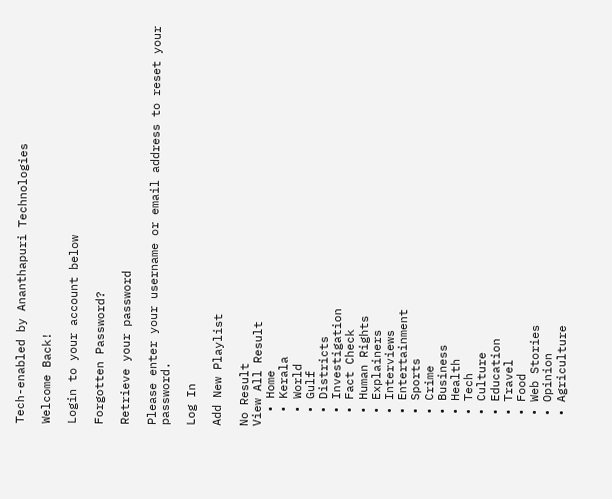Tech-enabled by Ananthapuri Technologies

Welcome Back!

Login to your account below

Forgotten Password?

Retrieve your password

Please enter your username or email address to reset your password.

Log In

Add New Playlist

No Result
View All Result
  • Home
  • Kerala
  • World
  • Gulf
  • Districts
  • Investigation
  • Fact Check
  • Human Rights
  • Explainers
  • Interviews
  • Entertainment
  • Sports
  • Crime
  • Business
  • Health
  • Tech
  • Culture
  • Education
  • Travel
  • Food
  • Web Stories
  • Opinion
  • Agriculture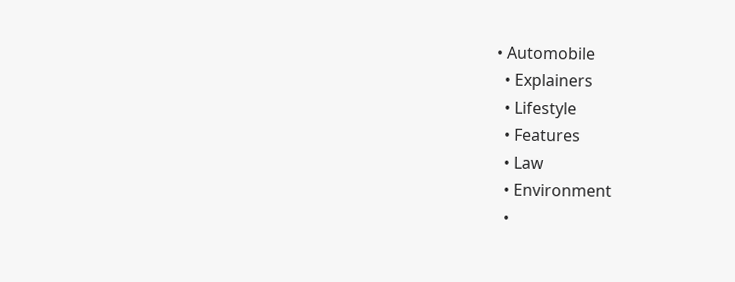• Automobile
  • Explainers
  • Lifestyle
  • Features
  • Law
  • Environment
  •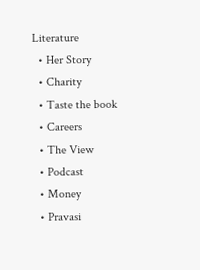Literature
  • Her Story
  • Charity
  • Taste the book
  • Careers
  • The View
  • Podcast
  • Money
  • Pravasi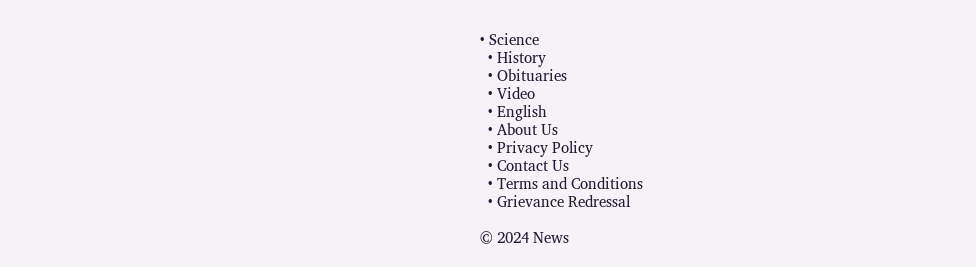• Science
  • History
  • Obituaries
  • Video
  • English
  • About Us
  • Privacy Policy
  • Contact Us
  • Terms and Conditions
  • Grievance Redressal

© 2024 News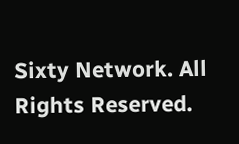Sixty Network. All Rights Reserved.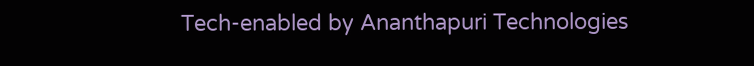Tech-enabled by Ananthapuri Technologies